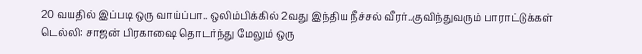20 வயதில் இப்படி ஒரு வாய்ப்பா.. ஒலிம்பிக்கில் 2வது இந்திய நீச்சல் வீரர்..குவிந்துவரும் பாராட்டுக்கள்
டெல்லி: சாஜன் பிரகாஷை தொடர்ந்து மேலும் ஒரு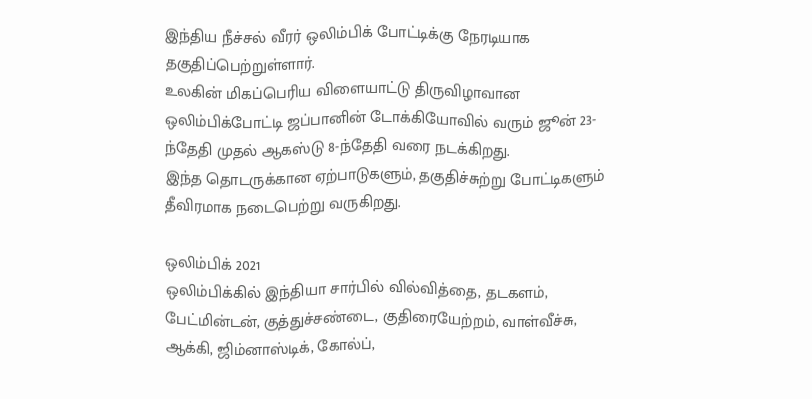இந்திய நீச்சல் வீரர் ஒலிம்பிக் போட்டிக்கு நேரடியாக தகுதிப்பெற்றுள்ளார்.
உலகின் மிகப்பெரிய விளையாட்டு திருவிழாவான ஒலிம்பிக்போட்டி ஜப்பானின் டோக்கியோவில் வரும் ஜூன் 23-ந்தேதி முதல் ஆகஸ்டு 8-ந்தேதி வரை நடக்கிறது.
இந்த தொடருக்கான ஏற்பாடுகளும், தகுதிச்சுற்று போட்டிகளும் தீவிரமாக நடைபெற்று வருகிறது.

ஒலிம்பிக் 2021
ஒலிம்பிக்கில் இந்தியா சார்பில் வில்வித்தை, தடகளம், பேட்மின்டன், குத்துச்சண்டை, குதிரையேற்றம், வாள்வீச்சு, ஆக்கி, ஜிம்னாஸ்டிக், கோல்ப்,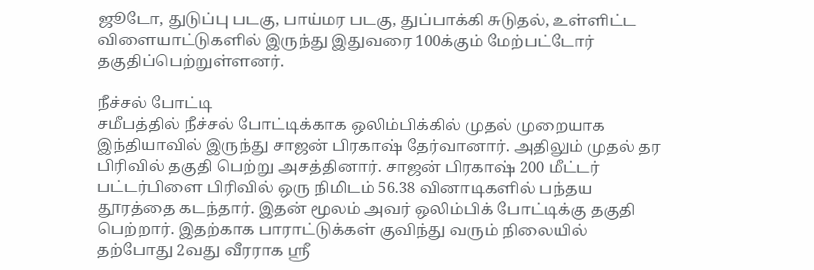ஜூடோ, துடுப்பு படகு, பாய்மர படகு, துப்பாக்கி சுடுதல், உள்ளிட்ட விளையாட்டுகளில் இருந்து இதுவரை 100க்கும் மேற்பட்டோர் தகுதிப்பெற்றுள்ளனர்.

நீச்சல் போட்டி
சமீபத்தில் நீச்சல் போட்டிக்காக ஒலிம்பிக்கில் முதல் முறையாக இந்தியாவில் இருந்து சாஜன் பிரகாஷ் தேர்வானார். அதிலும் முதல் தர பிரிவில் தகுதி பெற்று அசத்தினார். சாஜன் பிரகாஷ் 200 மீட்டர் பட்டர்பிளை பிரிவில் ஒரு நிமிடம் 56.38 வினாடிகளில் பந்தய தூரத்தை கடந்தார். இதன் மூலம் அவர் ஒலிம்பிக் போட்டிக்கு தகுதி பெற்றார். இதற்காக பாராட்டுக்கள் குவிந்து வரும் நிலையில் தற்போது 2வது வீரராக ஸ்ரீ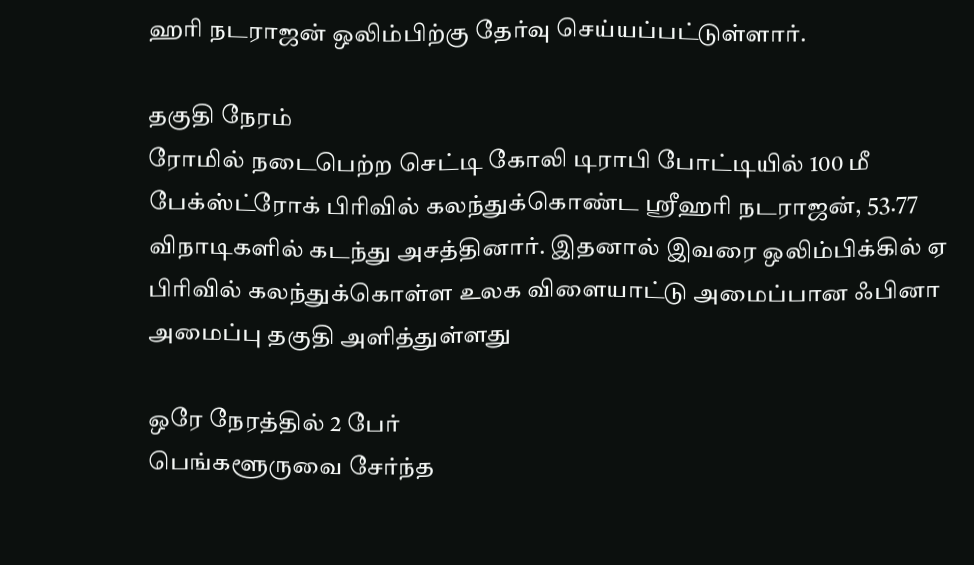ஹரி நடராஜன் ஒலிம்பிற்கு தேர்வு செய்யப்பட்டுள்ளார்.

தகுதி நேரம்
ரோமில் நடைபெற்ற செட்டி கோலி டிராபி போட்டியில் 100 மீ பேக்ஸ்ட்ரோக் பிரிவில் கலந்துக்கொண்ட ஸ்ரீஹரி நடராஜன், 53.77 விநாடிகளில் கடந்து அசத்தினார். இதனால் இவரை ஒலிம்பிக்கில் ஏ பிரிவில் கலந்துக்கொள்ள உலக விளையாட்டு அமைப்பான ஃபினா அமைப்பு தகுதி அளித்துள்ளது

ஒரே நேரத்தில் 2 பேர்
பெங்களூருவை சேர்ந்த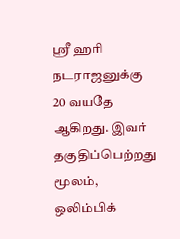ஸ்ரீ ஹரி நடராஜனுக்கு 20 வயதே ஆகிறது. இவர் தகுதிப்பெற்றது மூலம், ஒலிம்பிக்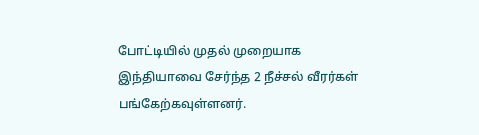போட்டியில் முதல் முறையாக இந்தியாவை சேர்ந்த 2 நீச்சல் வீரர்கள் பங்கேற்கவுள்ளனர்.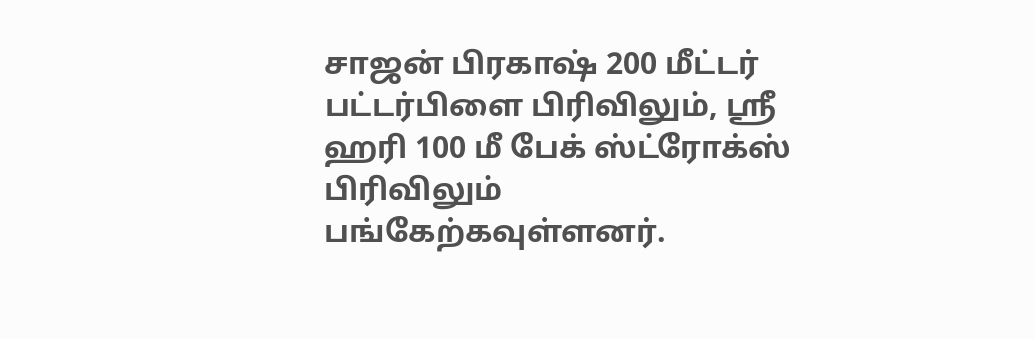சாஜன் பிரகாஷ் 200 மீட்டர் பட்டர்பிளை பிரிவிலும், ஸ்ரீ ஹரி 100 மீ பேக் ஸ்ட்ரோக்ஸ் பிரிவிலும் பங்கேற்கவுள்ளனர்.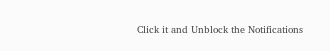Click it and Unblock the Notifications